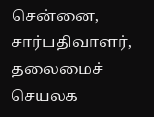சென்னை,
சார்பதிவாளர், தலைமைச் செயலக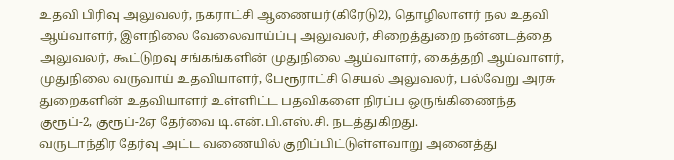உதவி பிரிவு அலுவலர், நகராட்சி ஆணையர்(கிரேடு2), தொழிலாளர் நல உதவி ஆய்வாளர், இளநிலை வேலைவாய்ப்பு அலுவலர், சிறைத்துறை நன்னடத்தை அலுவலர், கூட்டுறவு சங்கங்களின் முதுநிலை ஆய்வாளர், கைத்தறி ஆய்வாளர், முதுநிலை வருவாய் உதவியாளர், பேரூராட்சி செயல் அலுவலர், பல்வேறு அரசு துறைகளின் உதவியாளர் உள்ளிட்ட பதவிகளை நிரப்ப ஒருங்கிணைந்த குரூப்-2, குரூப்-2ஏ தேர்வை டி.என்.பி.எஸ்.சி. நடத்துகிறது.
வருடாந்திர தேர்வு அட்ட வணையில் குறிப்பிட்டுள்ளவாறு அனைத்து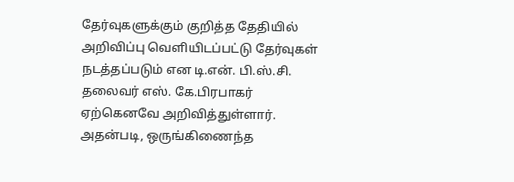தேர்வுகளுக்கும் குறித்த தேதியில் அறிவிப்பு வெளியிடப்பட்டு தேர்வுகள் நடத்தப்படும் என டி.என். பி.ஸ்.சி. தலைவர் எஸ். கே.பிரபாகர் ஏற்கெனவே அறிவித்துள்ளார். அதன்படி, ஒருங்கிணைந்த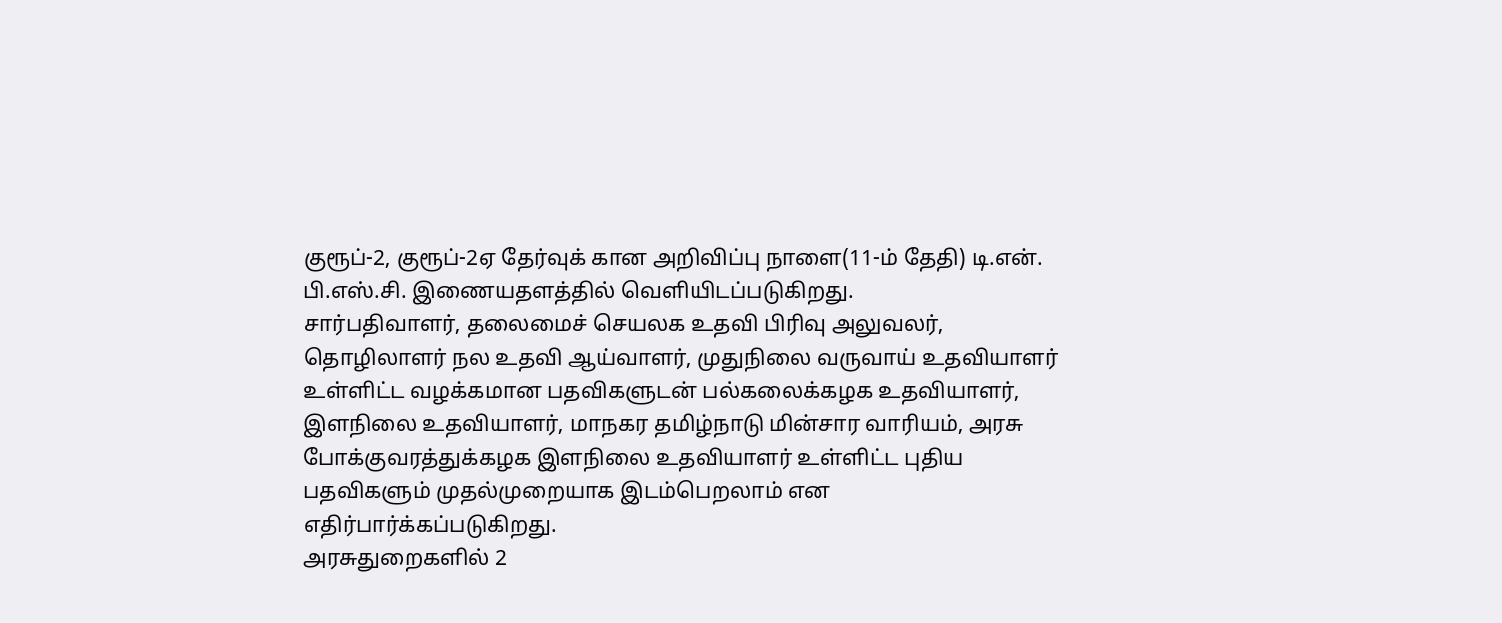குரூப்-2, குரூப்-2ஏ தேர்வுக் கான அறிவிப்பு நாளை(11-ம் தேதி) டி.என். பி.எஸ்.சி. இணையதளத்தில் வெளியிடப்படுகிறது.
சார்பதிவாளர், தலைமைச் செயலக உதவி பிரிவு அலுவலர், தொழிலாளர் நல உதவி ஆய்வாளர், முதுநிலை வருவாய் உதவியாளர் உள்ளிட்ட வழக்கமான பதவிகளுடன் பல்கலைக்கழக உதவியாளர், இளநிலை உதவியாளர், மாநகர தமிழ்நாடு மின்சார வாரியம், அரசு போக்குவரத்துக்கழக இளநிலை உதவியாளர் உள்ளிட்ட புதிய பதவிகளும் முதல்முறையாக இடம்பெறலாம் என எதிர்பார்க்கப்படுகிறது.
அரசுதுறைகளில் 2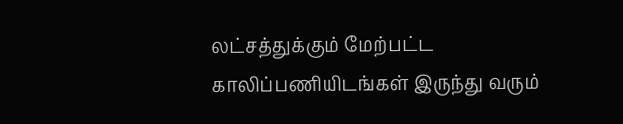லட்சத்துக்கும் மேற்பட்ட காலிப்பணியிடங்கள் இருந்து வரும்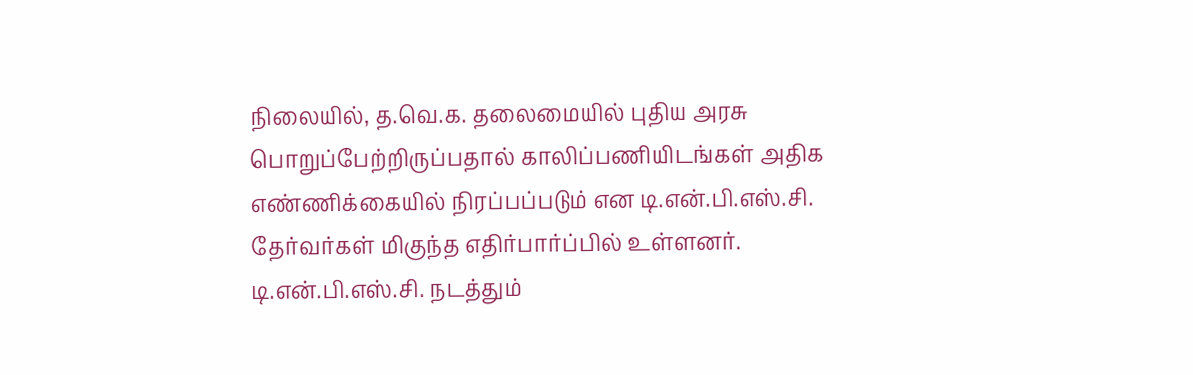நிலையில், த.வெ.க. தலைமையில் புதிய அரசு பொறுப்பேற்றிருப்பதால் காலிப்பணியிடங்கள் அதிக எண்ணிக்கையில் நிரப்பப்படும் என டி.என்.பி.எஸ்.சி. தேர்வர்கள் மிகுந்த எதிர்பார்ப்பில் உள்ளனர். டி.என்.பி.எஸ்.சி. நடத்தும்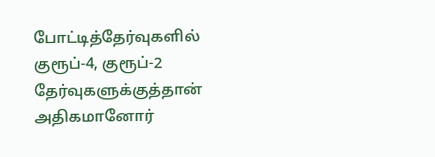போட்டித்தேர்வுகளில் குரூப்-4, குரூப்-2 தேர்வுகளுக்குத்தான் அதிகமானோர்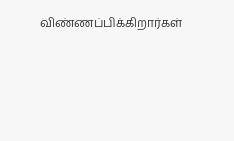விண்ணப்பிக்கிறார்கள்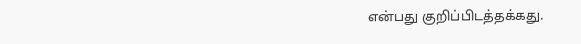என்பது குறிப்பிடத்தக்கது.